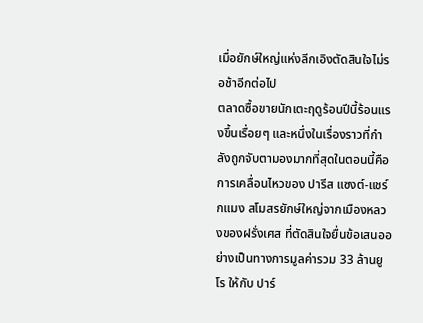เมื่อยักษ์ใหญ่แห่งลีกเอิงตัดสินใจไม่รอช้าอีกต่อไป
ตลาดซื้อขายนักเตะฤดูร้อนปีนี้ร้อนแรงขึ้นเรื่อยๆ และหนึ่งในเรื่องราวที่กำลังถูกจับตามองมากที่สุดในตอนนี้คือการเคลื่อนไหวของ ปารีส แซงต์-แชร์กแมง สโมสรยักษ์ใหญ่จากเมืองหลวงของฝรั่งเศส ที่ตัดสินใจยื่นข้อเสนออย่างเป็นทางการมูลค่ารวม 33 ล้านยูโร ให้กับ ปาร์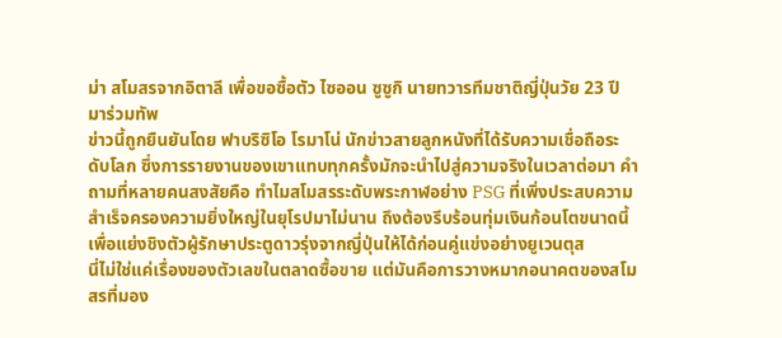ม่า สโมสรจากอิตาลี เพื่อขอซื้อตัว ไซออน ซูซูกิ นายทวารทีมชาติญี่ปุ่นวัย 23 ปี มาร่วมทัพ
ข่าวนี้ถูกยืนยันโดย ฟาบริซิโอ โรมาโน่ นักข่าวสายลูกหนังที่ได้รับความเชื่อถือระดับโลก ซึ่งการรายงานของเขาแทบทุกครั้งมักจะนำไปสู่ความจริงในเวลาต่อมา คำถามที่หลายคนสงสัยคือ ทำไมสโมสรระดับพระกาฬอย่าง PSG ที่เพิ่งประสบความสำเร็จครองความยิ่งใหญ่ในยุโรปมาไม่นาน ถึงต้องรีบร้อนทุ่มเงินก้อนโตขนาดนี้เพื่อแย่งชิงตัวผู้รักษาประตูดาวรุ่งจากญี่ปุ่นให้ได้ก่อนคู่แข่งอย่างยูเวนตุส
นี่ไม่ใช่แค่เรื่องของตัวเลขในตลาดซื้อขาย แต่มันคือการวางหมากอนาคตของสโมสรที่มอง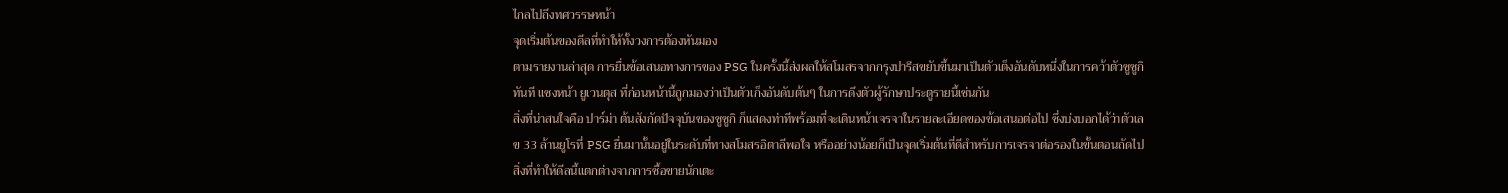ไกลไปถึงทศวรรษหน้า
จุดเริ่มต้นของดีลที่ทำให้ทั้งวงการต้องหันมอง
ตามรายงานล่าสุด การยื่นข้อเสนอทางการของ PSG ในครั้งนี้ส่งผลให้สโมสรจากกรุงปารีสขยับขึ้นมาเป็นตัวเต็งอันดับหนึ่งในการคว้าตัวซูซูกิทันที แซงหน้า ยูเวนตุส ที่ก่อนหน้านี้ถูกมองว่าเป็นตัวเก็งอันดับต้นๆ ในการดึงตัวผู้รักษาประตูรายนี้เช่นกัน
สิ่งที่น่าสนใจคือ ปาร์ม่า ต้นสังกัดปัจจุบันของซูซูกิ ก็แสดงท่าทีพร้อมที่จะเดินหน้าเจรจาในรายละเอียดของข้อเสนอต่อไป ซึ่งบ่งบอกได้ว่าตัวเลข 33 ล้านยูโรที่ PSG ยื่นมานั้นอยู่ในระดับที่ทางสโมสรอิตาลีพอใจ หรืออย่างน้อยก็เป็นจุดเริ่มต้นที่ดีสำหรับการเจรจาต่อรองในขั้นตอนถัดไป
สิ่งที่ทำให้ดีลนี้แตกต่างจากการซื้อขายนักเตะ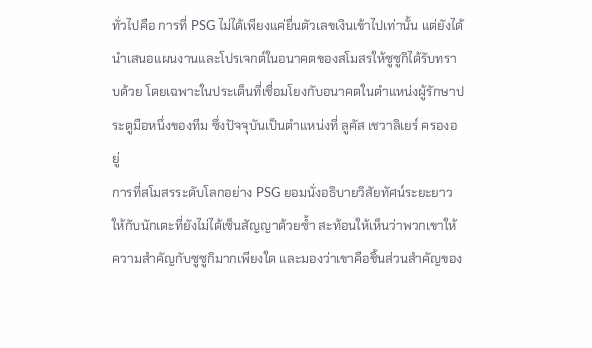ทั่วไปคือ การที่ PSG ไม่ได้เพียงแค่ยื่นตัวเลขเงินเข้าไปเท่านั้น แต่ยังได้นำเสนอแผนงานและโปรเจกต์ในอนาคตของสโมสรให้ซูซูกิได้รับทราบด้วย โดยเฉพาะในประเด็นที่เชื่อมโยงกับอนาคตในตำแหน่งผู้รักษาประตูมือหนึ่งของทีม ซึ่งปัจจุบันเป็นตำแหน่งที่ ลูคัส เชวาลิเยร์ ครองอยู่
การที่สโมสรระดับโลกอย่าง PSG ยอมนั่งอธิบายวิสัยทัศน์ระยะยาวให้กับนักเตะที่ยังไม่ได้เซ็นสัญญาด้วยซ้ำ สะท้อนให้เห็นว่าพวกเขาให้ความสำคัญกับซูซูกิมากเพียงใด และมองว่าเขาคือชิ้นส่วนสำคัญของ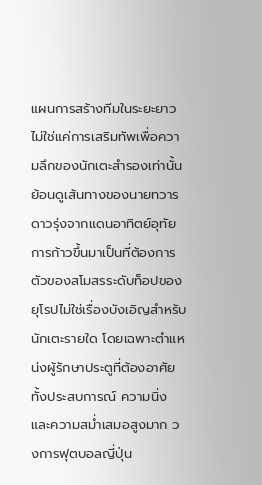แผนการสร้างทีมในระยะยาว ไม่ใช่แค่การเสริมทัพเพื่อความลึกของนักเตะสำรองเท่านั้น
ย้อนดูเส้นทางของนายทวารดาวรุ่งจากแดนอาทิตย์อุทัย
การก้าวขึ้นมาเป็นที่ต้องการตัวของสโมสรระดับท็อปของยุโรปไม่ใช่เรื่องบังเอิญสำหรับนักเตะรายใด โดยเฉพาะตำแหน่งผู้รักษาประตูที่ต้องอาศัยทั้งประสบการณ์ ความนิ่ง และความสม่ำเสมอสูงมาก วงการฟุตบอลญี่ปุ่น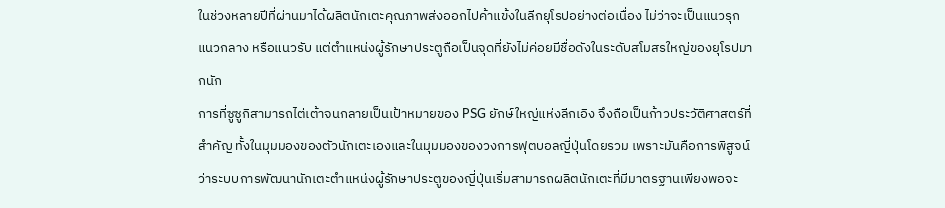ในช่วงหลายปีที่ผ่านมาได้ผลิตนักเตะคุณภาพส่งออกไปค้าแข้งในลีกยุโรปอย่างต่อเนื่อง ไม่ว่าจะเป็นแนวรุก แนวกลาง หรือแนวรับ แต่ตำแหน่งผู้รักษาประตูถือเป็นจุดที่ยังไม่ค่อยมีชื่อดังในระดับสโมสรใหญ่ของยุโรปมากนัก
การที่ซูซูกิสามารถไต่เต้าจนกลายเป็นเป้าหมายของ PSG ยักษ์ใหญ่แห่งลีกเอิง จึงถือเป็นก้าวประวัติศาสตร์ที่สำคัญ ทั้งในมุมมองของตัวนักเตะเองและในมุมมองของวงการฟุตบอลญี่ปุ่นโดยรวม เพราะมันคือการพิสูจน์ว่าระบบการพัฒนานักเตะตำแหน่งผู้รักษาประตูของญี่ปุ่นเริ่มสามารถผลิตนักเตะที่มีมาตรฐานเพียงพอจะ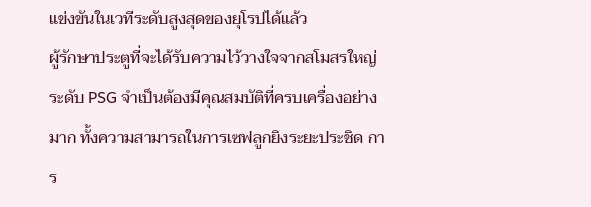แข่งขันในเวทีระดับสูงสุดของยุโรปได้แล้ว
ผู้รักษาประตูที่จะได้รับความไว้วางใจจากสโมสรใหญ่ระดับ PSG จำเป็นต้องมีคุณสมบัติที่ครบเครื่องอย่างมาก ทั้งความสามารถในการเซฟลูกยิงระยะประชิด การ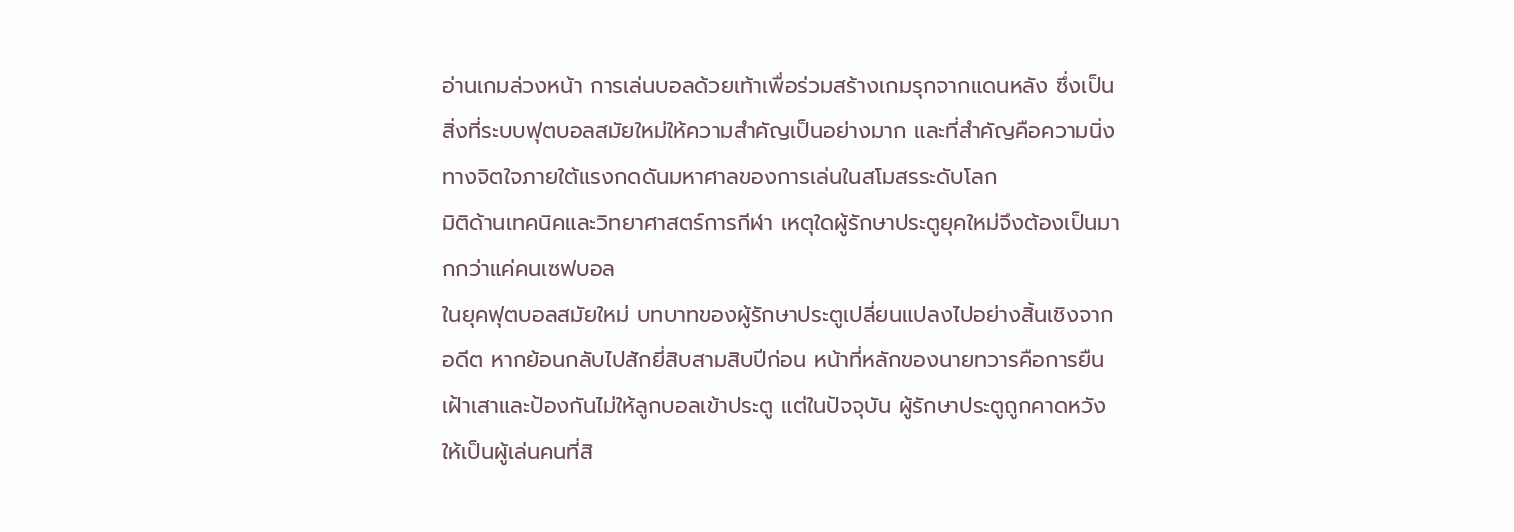อ่านเกมล่วงหน้า การเล่นบอลด้วยเท้าเพื่อร่วมสร้างเกมรุกจากแดนหลัง ซึ่งเป็นสิ่งที่ระบบฟุตบอลสมัยใหม่ให้ความสำคัญเป็นอย่างมาก และที่สำคัญคือความนิ่งทางจิตใจภายใต้แรงกดดันมหาศาลของการเล่นในสโมสรระดับโลก
มิติด้านเทคนิคและวิทยาศาสตร์การกีฬา เหตุใดผู้รักษาประตูยุคใหม่จึงต้องเป็นมากกว่าแค่คนเซฟบอล
ในยุคฟุตบอลสมัยใหม่ บทบาทของผู้รักษาประตูเปลี่ยนแปลงไปอย่างสิ้นเชิงจากอดีต หากย้อนกลับไปสักยี่สิบสามสิบปีก่อน หน้าที่หลักของนายทวารคือการยืนเฝ้าเสาและป้องกันไม่ให้ลูกบอลเข้าประตู แต่ในปัจจุบัน ผู้รักษาประตูถูกคาดหวังให้เป็นผู้เล่นคนที่สิ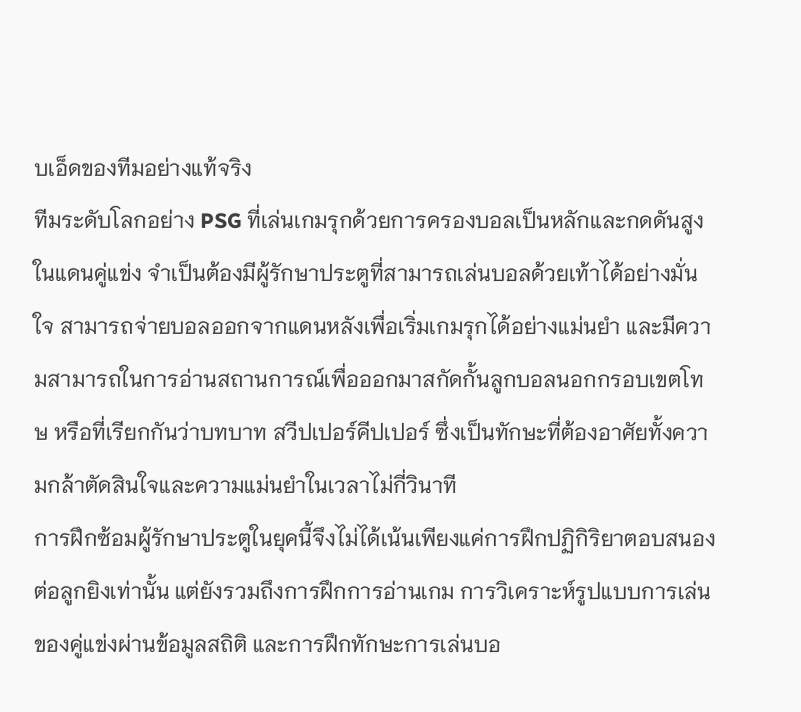บเอ็ดของทีมอย่างแท้จริง
ทีมระดับโลกอย่าง PSG ที่เล่นเกมรุกด้วยการครองบอลเป็นหลักและกดดันสูงในแดนคู่แข่ง จำเป็นต้องมีผู้รักษาประตูที่สามารถเล่นบอลด้วยเท้าได้อย่างมั่นใจ สามารถจ่ายบอลออกจากแดนหลังเพื่อเริ่มเกมรุกได้อย่างแม่นยำ และมีความสามารถในการอ่านสถานการณ์เพื่อออกมาสกัดกั้นลูกบอลนอกกรอบเขตโทษ หรือที่เรียกกันว่าบทบาท สวีปเปอร์คีปเปอร์ ซึ่งเป็นทักษะที่ต้องอาศัยทั้งความกล้าตัดสินใจและความแม่นยำในเวลาไม่กี่วินาที
การฝึกซ้อมผู้รักษาประตูในยุคนี้จึงไม่ได้เน้นเพียงแค่การฝึกปฏิกิริยาตอบสนองต่อลูกยิงเท่านั้น แต่ยังรวมถึงการฝึกการอ่านเกม การวิเคราะห์รูปแบบการเล่นของคู่แข่งผ่านข้อมูลสถิติ และการฝึกทักษะการเล่นบอ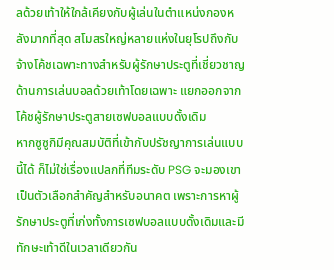ลด้วยเท้าให้ใกล้เคียงกับผู้เล่นในตำแหน่งกองหลังมากที่สุด สโมสรใหญ่หลายแห่งในยุโรปถึงกับจ้างโค้ชเฉพาะทางสำหรับผู้รักษาประตูที่เชี่ยวชาญด้านการเล่นบอลด้วยเท้าโดยเฉพาะ แยกออกจากโค้ชผู้รักษาประตูสายเซฟบอลแบบดั้งเดิม
หากซูซูกิมีคุณสมบัติที่เข้ากับปรัชญาการเล่นแบบนี้ได้ ก็ไม่ใช่เรื่องแปลกที่ทีมระดับ PSG จะมองเขาเป็นตัวเลือกสำคัญสำหรับอนาคต เพราะการหาผู้รักษาประตูที่เก่งทั้งการเซฟบอลแบบดั้งเดิมและมีทักษะเท้าดีในเวลาเดียวกัน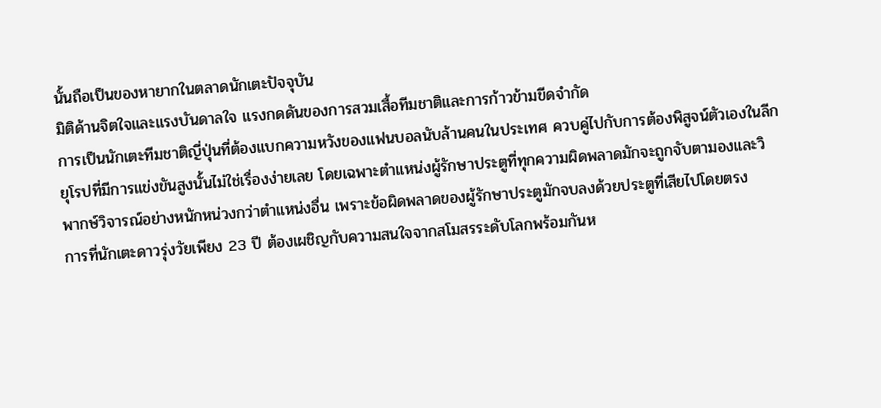นั้นถือเป็นของหายากในตลาดนักเตะปัจจุบัน
มิติด้านจิตใจและแรงบันดาลใจ แรงกดดันของการสวมเสื้อทีมชาติและการก้าวข้ามขีดจำกัด
การเป็นนักเตะทีมชาติญี่ปุ่นที่ต้องแบกความหวังของแฟนบอลนับล้านคนในประเทศ ควบคู่ไปกับการต้องพิสูจน์ตัวเองในลีกยุโรปที่มีการแข่งขันสูงนั้นไม่ใช่เรื่องง่ายเลย โดยเฉพาะตำแหน่งผู้รักษาประตูที่ทุกความผิดพลาดมักจะถูกจับตามองและวิพากษ์วิจารณ์อย่างหนักหน่วงกว่าตำแหน่งอื่น เพราะข้อผิดพลาดของผู้รักษาประตูมักจบลงด้วยประตูที่เสียไปโดยตรง
การที่นักเตะดาวรุ่งวัยเพียง 23 ปี ต้องเผชิญกับความสนใจจากสโมสรระดับโลกพร้อมกันห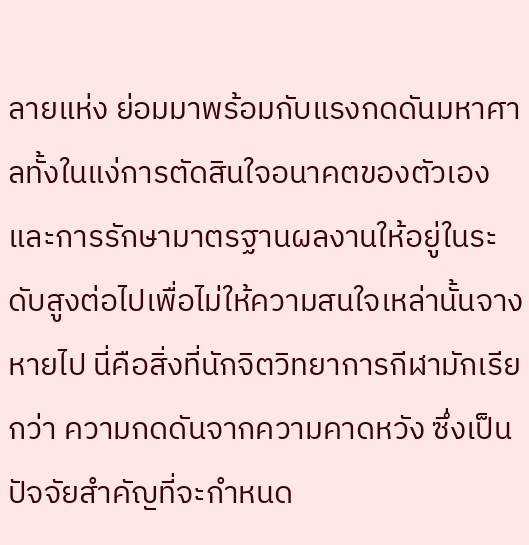ลายแห่ง ย่อมมาพร้อมกับแรงกดดันมหาศาลทั้งในแง่การตัดสินใจอนาคตของตัวเอง และการรักษามาตรฐานผลงานให้อยู่ในระดับสูงต่อไปเพื่อไม่ให้ความสนใจเหล่านั้นจางหายไป นี่คือสิ่งที่นักจิตวิทยาการกีฬามักเรียกว่า ความกดดันจากความคาดหวัง ซึ่งเป็นปัจจัยสำคัญที่จะกำหนด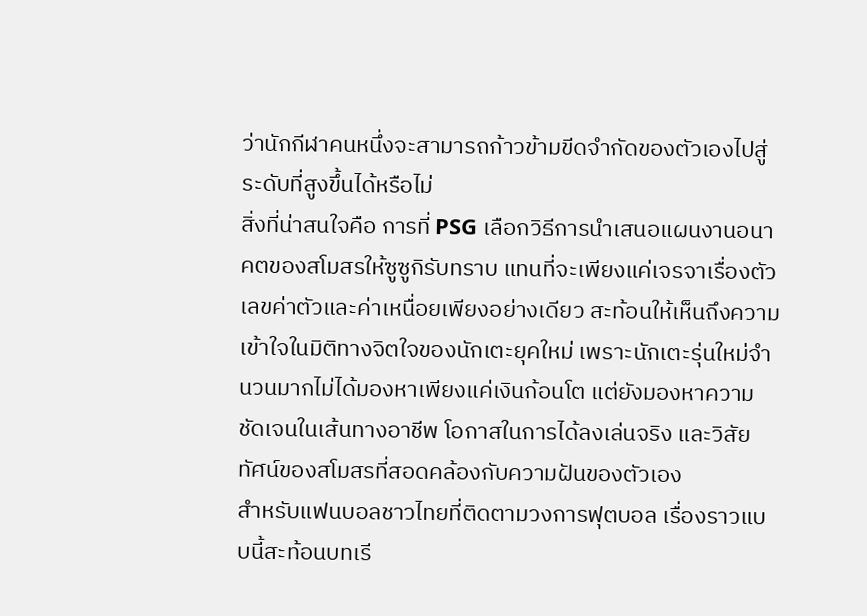ว่านักกีฬาคนหนึ่งจะสามารถก้าวข้ามขีดจำกัดของตัวเองไปสู่ระดับที่สูงขึ้นได้หรือไม่
สิ่งที่น่าสนใจคือ การที่ PSG เลือกวิธีการนำเสนอแผนงานอนาคตของสโมสรให้ซูซูกิรับทราบ แทนที่จะเพียงแค่เจรจาเรื่องตัวเลขค่าตัวและค่าเหนื่อยเพียงอย่างเดียว สะท้อนให้เห็นถึงความเข้าใจในมิติทางจิตใจของนักเตะยุคใหม่ เพราะนักเตะรุ่นใหม่จำนวนมากไม่ได้มองหาเพียงแค่เงินก้อนโต แต่ยังมองหาความชัดเจนในเส้นทางอาชีพ โอกาสในการได้ลงเล่นจริง และวิสัยทัศน์ของสโมสรที่สอดคล้องกับความฝันของตัวเอง
สำหรับแฟนบอลชาวไทยที่ติดตามวงการฟุตบอล เรื่องราวแบบนี้สะท้อนบทเรี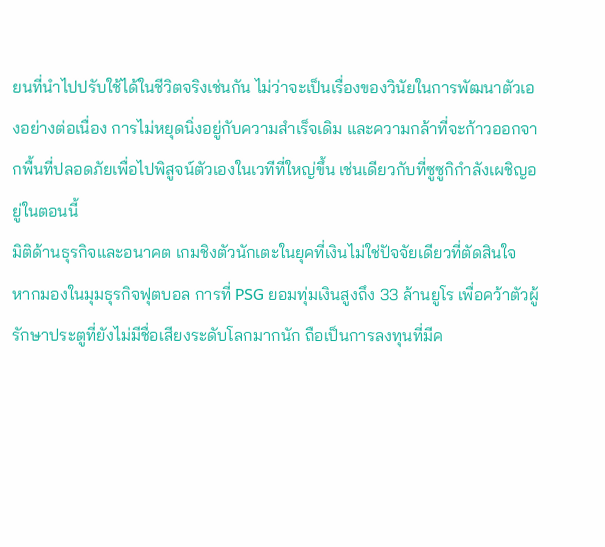ยนที่นำไปปรับใช้ได้ในชีวิตจริงเช่นกัน ไม่ว่าจะเป็นเรื่องของวินัยในการพัฒนาตัวเองอย่างต่อเนื่อง การไม่หยุดนิ่งอยู่กับความสำเร็จเดิม และความกล้าที่จะก้าวออกจากพื้นที่ปลอดภัยเพื่อไปพิสูจน์ตัวเองในเวทีที่ใหญ่ขึ้น เช่นเดียวกับที่ซูซูกิกำลังเผชิญอยู่ในตอนนี้
มิติด้านธุรกิจและอนาคต เกมชิงตัวนักเตะในยุคที่เงินไม่ใช่ปัจจัยเดียวที่ตัดสินใจ
หากมองในมุมธุรกิจฟุตบอล การที่ PSG ยอมทุ่มเงินสูงถึง 33 ล้านยูโร เพื่อคว้าตัวผู้รักษาประตูที่ยังไม่มีชื่อเสียงระดับโลกมากนัก ถือเป็นการลงทุนที่มีค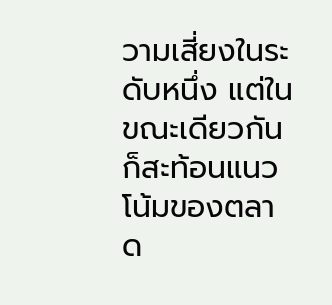วามเสี่ยงในระดับหนึ่ง แต่ในขณะเดียวกันก็สะท้อนแนวโน้มของตลาด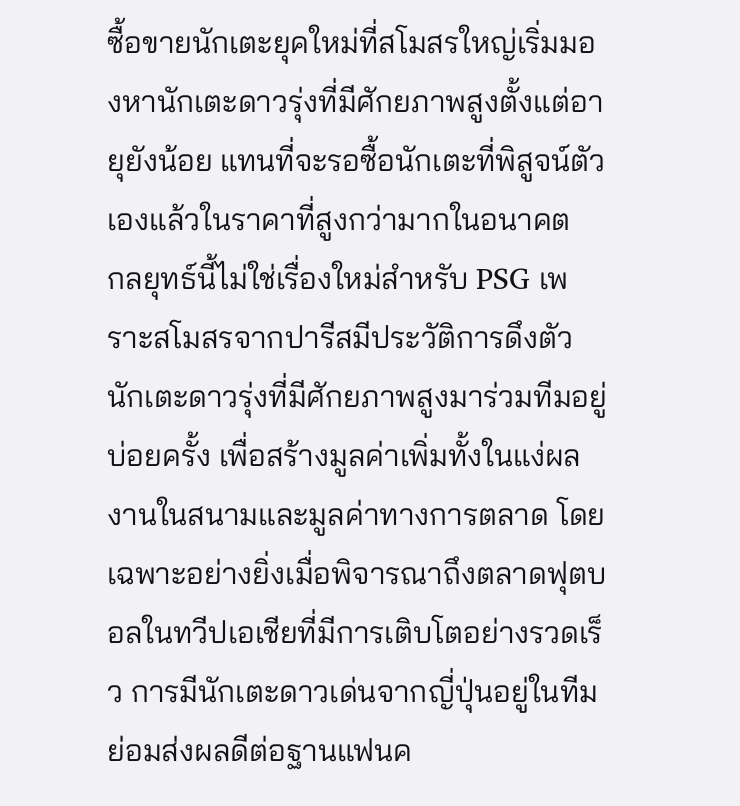ซื้อขายนักเตะยุคใหม่ที่สโมสรใหญ่เริ่มมองหานักเตะดาวรุ่งที่มีศักยภาพสูงตั้งแต่อายุยังน้อย แทนที่จะรอซื้อนักเตะที่พิสูจน์ตัวเองแล้วในราคาที่สูงกว่ามากในอนาคต
กลยุทธ์นี้ไม่ใช่เรื่องใหม่สำหรับ PSG เพราะสโมสรจากปารีสมีประวัติการดึงตัวนักเตะดาวรุ่งที่มีศักยภาพสูงมาร่วมทีมอยู่บ่อยครั้ง เพื่อสร้างมูลค่าเพิ่มทั้งในแง่ผลงานในสนามและมูลค่าทางการตลาด โดยเฉพาะอย่างยิ่งเมื่อพิจารณาถึงตลาดฟุตบอลในทวีปเอเชียที่มีการเติบโตอย่างรวดเร็ว การมีนักเตะดาวเด่นจากญี่ปุ่นอยู่ในทีมย่อมส่งผลดีต่อฐานแฟนค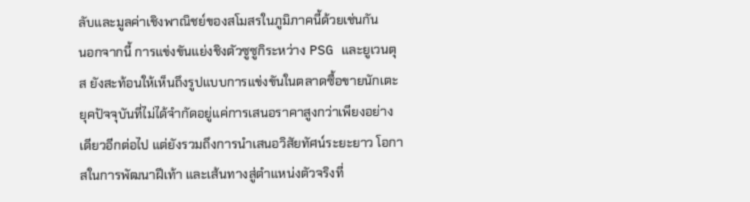ลับและมูลค่าเชิงพาณิชย์ของสโมสรในภูมิภาคนี้ด้วยเช่นกัน
นอกจากนี้ การแข่งขันแย่งชิงตัวซูซูกิระหว่าง PSG และยูเวนตุส ยังสะท้อนให้เห็นถึงรูปแบบการแข่งขันในตลาดซื้อขายนักเตะยุคปัจจุบันที่ไม่ได้จำกัดอยู่แค่การเสนอราคาสูงกว่าเพียงอย่างเดียวอีกต่อไป แต่ยังรวมถึงการนำเสนอวิสัยทัศน์ระยะยาว โอกาสในการพัฒนาฝีเท้า และเส้นทางสู่ตำแหน่งตัวจริงที่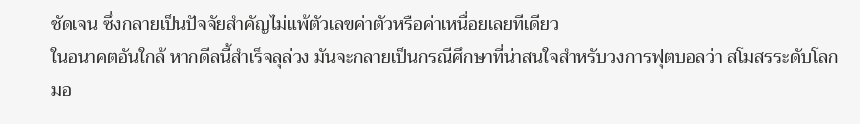ชัดเจน ซึ่งกลายเป็นปัจจัยสำคัญไม่แพ้ตัวเลขค่าตัวหรือค่าเหนื่อยเลยทีเดียว
ในอนาคตอันใกล้ หากดีลนี้สำเร็จลุล่วง มันจะกลายเป็นกรณีศึกษาที่น่าสนใจสำหรับวงการฟุตบอลว่า สโมสรระดับโลกมอ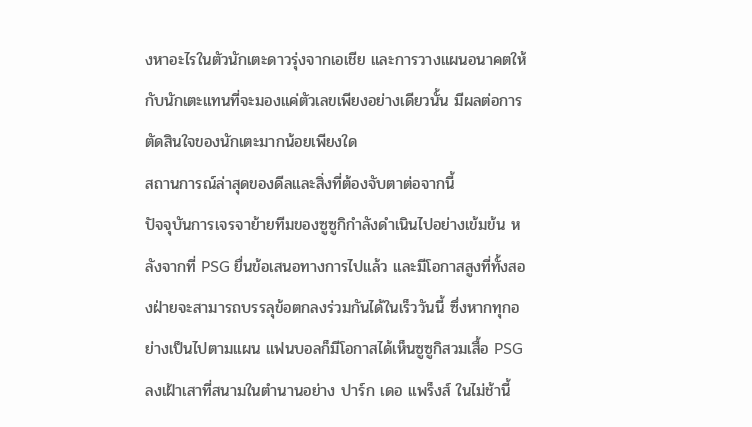งหาอะไรในตัวนักเตะดาวรุ่งจากเอเชีย และการวางแผนอนาคตให้กับนักเตะแทนที่จะมองแค่ตัวเลขเพียงอย่างเดียวนั้น มีผลต่อการตัดสินใจของนักเตะมากน้อยเพียงใด
สถานการณ์ล่าสุดของดีลและสิ่งที่ต้องจับตาต่อจากนี้
ปัจจุบันการเจรจาย้ายทีมของซูซูกิกำลังดำเนินไปอย่างเข้มข้น หลังจากที่ PSG ยื่นข้อเสนอทางการไปแล้ว และมีโอกาสสูงที่ทั้งสองฝ่ายจะสามารถบรรลุข้อตกลงร่วมกันได้ในเร็ววันนี้ ซึ่งหากทุกอย่างเป็นไปตามแผน แฟนบอลก็มีโอกาสได้เห็นซูซูกิสวมเสื้อ PSG ลงเฝ้าเสาที่สนามในตำนานอย่าง ปาร์ก เดอ แพร็งส์ ในไม่ช้านี้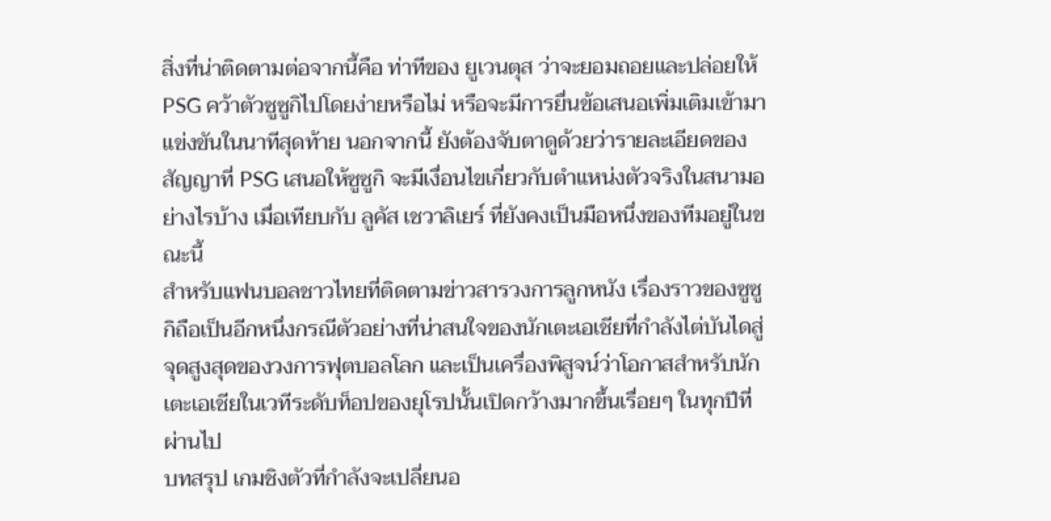สิ่งที่น่าติดตามต่อจากนี้คือ ท่าทีของ ยูเวนตุส ว่าจะยอมถอยและปล่อยให้ PSG คว้าตัวซูซูกิไปโดยง่ายหรือไม่ หรือจะมีการยื่นข้อเสนอเพิ่มเติมเข้ามาแข่งขันในนาทีสุดท้าย นอกจากนี้ ยังต้องจับตาดูด้วยว่ารายละเอียดของสัญญาที่ PSG เสนอให้ซูซูกิ จะมีเงื่อนไขเกี่ยวกับตำแหน่งตัวจริงในสนามอย่างไรบ้าง เมื่อเทียบกับ ลูคัส เชวาลิเยร์ ที่ยังคงเป็นมือหนึ่งของทีมอยู่ในขณะนี้
สำหรับแฟนบอลชาวไทยที่ติดตามข่าวสารวงการลูกหนัง เรื่องราวของซูซูกิถือเป็นอีกหนึ่งกรณีตัวอย่างที่น่าสนใจของนักเตะเอเชียที่กำลังไต่บันไดสู่จุดสูงสุดของวงการฟุตบอลโลก และเป็นเครื่องพิสูจน์ว่าโอกาสสำหรับนักเตะเอเชียในเวทีระดับท็อปของยุโรปนั้นเปิดกว้างมากขึ้นเรื่อยๆ ในทุกปีที่ผ่านไป
บทสรุป เกมชิงตัวที่กำลังจะเปลี่ยนอ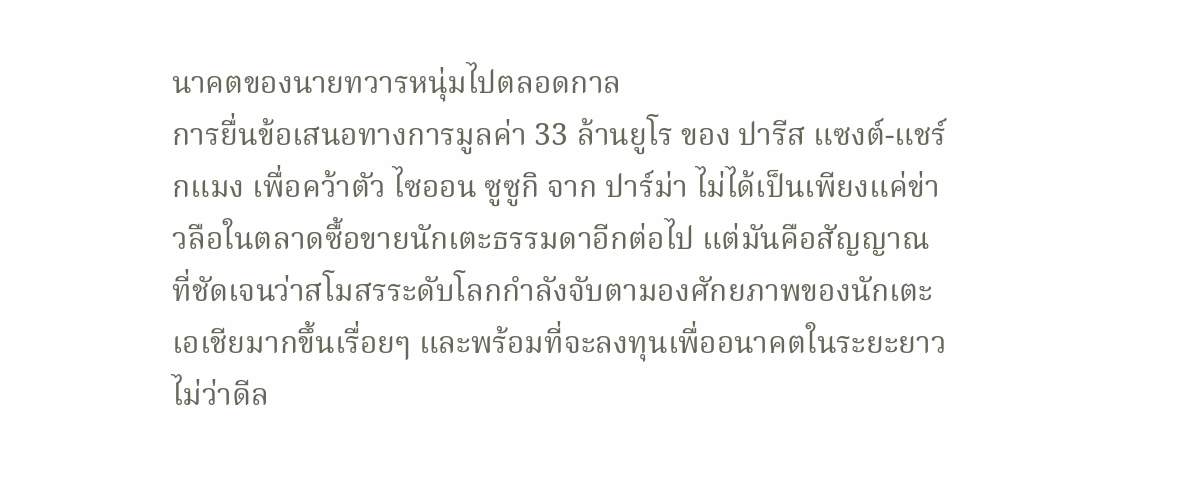นาคตของนายทวารหนุ่มไปตลอดกาล
การยื่นข้อเสนอทางการมูลค่า 33 ล้านยูโร ของ ปารีส แซงต์-แชร์กแมง เพื่อคว้าตัว ไซออน ซูซูกิ จาก ปาร์ม่า ไม่ได้เป็นเพียงแค่ข่าวลือในตลาดซื้อขายนักเตะธรรมดาอีกต่อไป แต่มันคือสัญญาณที่ชัดเจนว่าสโมสรระดับโลกกำลังจับตามองศักยภาพของนักเตะเอเชียมากขึ้นเรื่อยๆ และพร้อมที่จะลงทุนเพื่ออนาคตในระยะยาว
ไม่ว่าดีล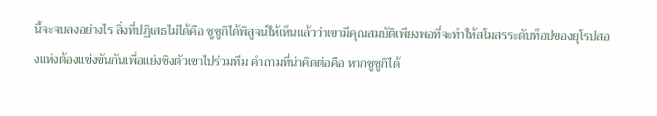นี้จะจบลงอย่างไร สิ่งที่ปฏิเสธไม่ได้คือ ซูซูกิได้พิสูจน์ให้เห็นแล้วว่าเขามีคุณสมบัติเพียงพอที่จะทำให้สโมสรระดับท็อปของยุโรปสองแห่งต้องแข่งขันกันเพื่อแย่งชิงตัวเขาไปร่วมทีม คำถามที่น่าคิดต่อคือ หากซูซูกิได้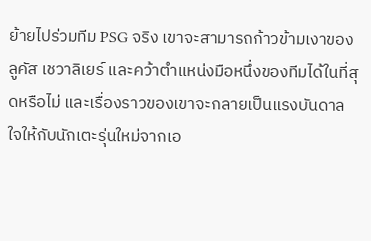ย้ายไปร่วมทีม PSG จริง เขาจะสามารถก้าวข้ามเงาของ ลูคัส เชวาลิเยร์ และคว้าตำแหน่งมือหนึ่งของทีมได้ในที่สุดหรือไม่ และเรื่องราวของเขาจะกลายเป็นแรงบันดาลใจให้กับนักเตะรุ่นใหม่จากเอ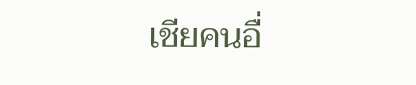เชียคนอื่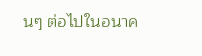นๆ ต่อไปในอนาค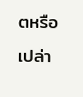ตหรือเปล่า